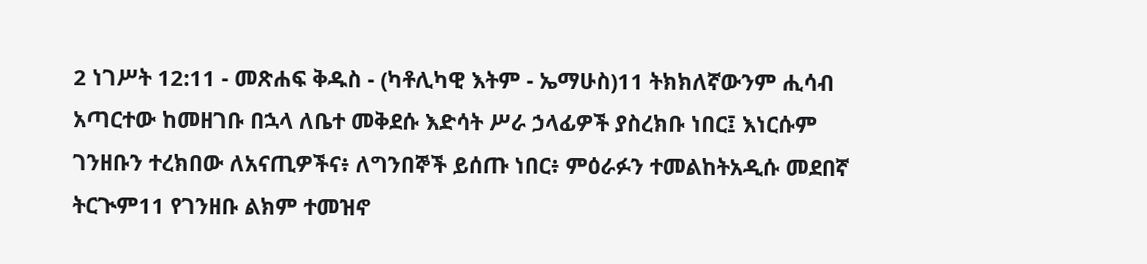2 ነገሥት 12:11 - መጽሐፍ ቅዱስ - (ካቶሊካዊ እትም - ኤማሁስ)11 ትክክለኛውንም ሒሳብ አጣርተው ከመዘገቡ በኋላ ለቤተ መቅደሱ እድሳት ሥራ ኃላፊዎች ያስረክቡ ነበር፤ እነርሱም ገንዘቡን ተረክበው ለአናጢዎችና፥ ለግንበኞች ይሰጡ ነበር፥ ምዕራፉን ተመልከትአዲሱ መደበኛ ትርጒም11 የገንዘቡ ልክም ተመዝኖ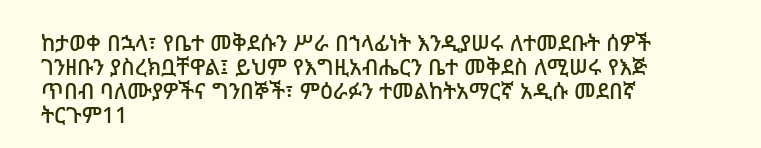ከታወቀ በኋላ፣ የቤተ መቅደሱን ሥራ በኀላፊነት እንዲያሠሩ ለተመደቡት ሰዎች ገንዘቡን ያስረክቧቸዋል፤ ይህም የእግዚአብሔርን ቤተ መቅደስ ለሚሠሩ የእጅ ጥበብ ባለሙያዎችና ግንበኞች፣ ምዕራፉን ተመልከትአማርኛ አዲሱ መደበኛ ትርጉም11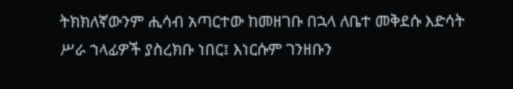ትክክለኛውንም ሒሳብ አጣርተው ከመዘገቡ በኋላ ለቤተ መቅደሱ እድሳት ሥራ ኀላፊዎች ያስረክቡ ነበር፤ እነርሱም ገንዘቡን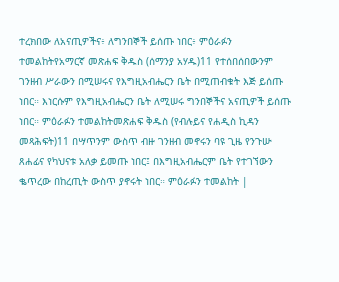ተረክበው ለአናጢዎችና፥ ለግንበኞች ይሰጡ ነበር፥ ምዕራፉን ተመልከትየአማርኛ መጽሐፍ ቅዱስ (ሰማንያ አሃዱ)11 የተሰበሰበውንም ገንዘብ ሥራውን በሚሠሩና የእግዚአብሔርን ቤት በሚጠብቁት እጅ ይሰጡ ነበር። እነርሱም የእግዚአብሔርን ቤት ለሚሠሩ ግንበኞችና አናጢዎች ይሰጡ ነበር። ምዕራፉን ተመልከትመጽሐፍ ቅዱስ (የብሉይና የሐዲስ ኪዳን መጻሕፍት)11 በሣጥንም ውስጥ ብዙ ገንዘብ መኖሩን ባዩ ጊዜ የንጉሡ ጸሐፊና የካህናቱ አለቃ ይመጡ ነበር፤ በእግዚአብሔርም ቤት የተገኘውን ቈጥረው በከረጢት ውስጥ ያኖሩት ነበር። ምዕራፉን ተመልከት |